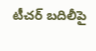టీచర్ బదిలీపై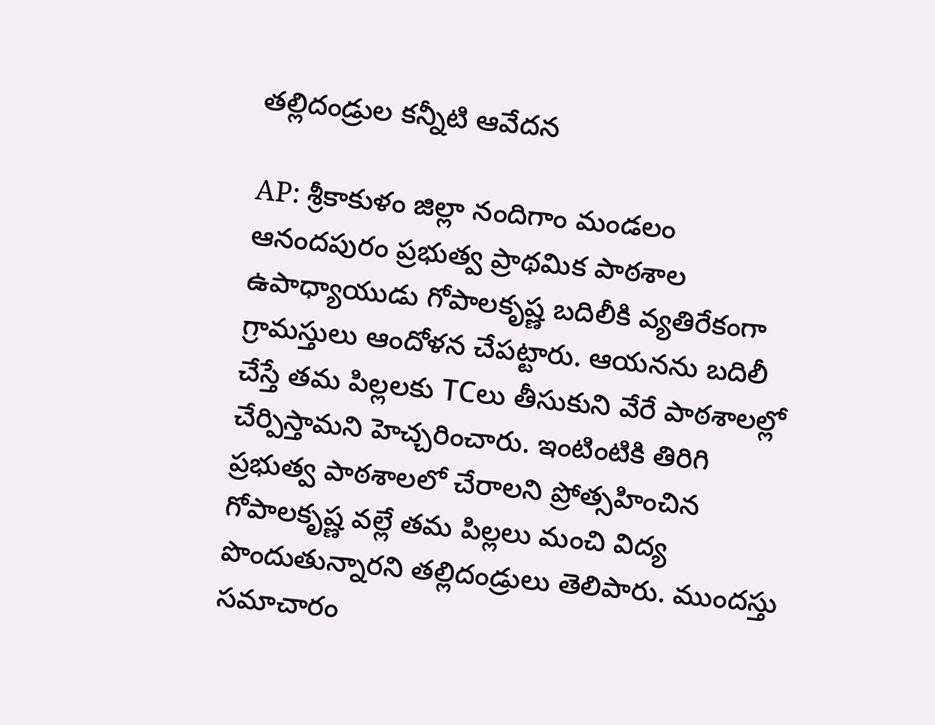తల్లిదండ్రుల కన్నీటి ఆవేదన

AP: శ్రీకాకుళం జిల్లా నందిగాం మండలం ఆనందపురం ప్రభుత్వ ప్రాథమిక పాఠశాల ఉపాధ్యాయుడు గోపాలకృష్ణ బదిలీకి వ్యతిరేకంగా గ్రామస్తులు ఆందోళన చేపట్టారు. ఆయనను బదిలీ చేస్తే తమ పిల్లలకు TCలు తీసుకుని వేరే పాఠశాలల్లో చేర్పిస్తామని హెచ్చరించారు. ఇంటింటికి తిరిగి ప్రభుత్వ పాఠశాలలో చేరాలని ప్రోత్సహించిన గోపాలకృష్ణ వల్లే తమ పిల్లలు మంచి విద్య పొందుతున్నారని తల్లిదండ్రులు తెలిపారు. ముందస్తు సమాచారం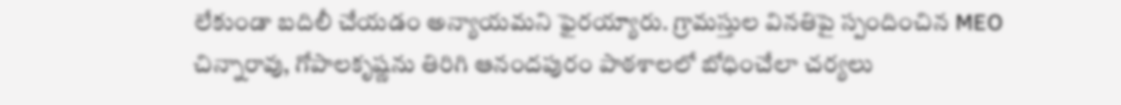లేకుండా బదిలీ చేయడం అన్యాయమని ఫైరయ్యారు. గ్రామస్తుల వినతిపై స్పందించిన MEO చిన్నారావు, గోపాలకృష్ణను తిరిగి ఆనందపురం పాఠశాలలో బోధించేలా చర్యలు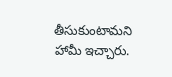తీసుకుంటామని హామీ ఇచ్చారు.